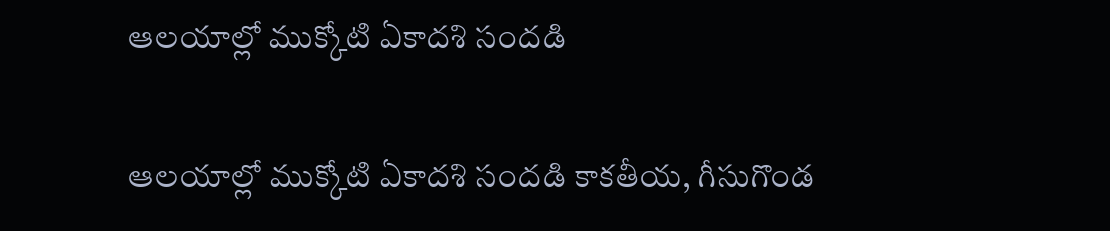ఆలయాల్లో ముక్కోటి ఏకాదశి సందడి

ఆలయాల్లో ముక్కోటి ఏకాదశి సందడి కాకతీయ, గీసుగొండ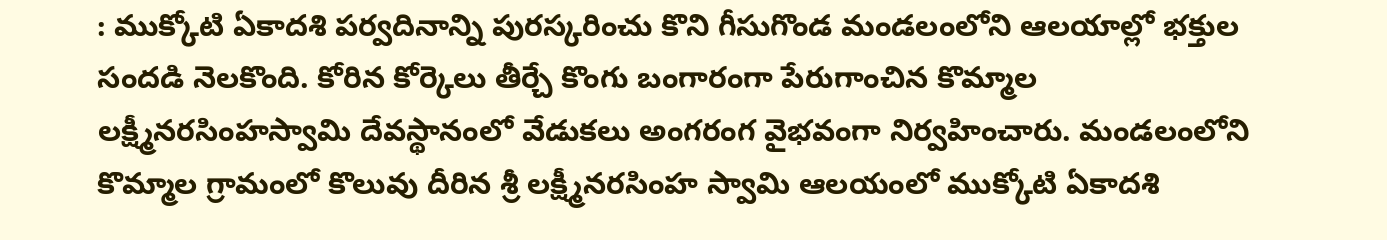: ముక్కోటి ఏకాదశి పర్వదినాన్ని పురస్కరించు కొని గీసుగొండ మండలంలోని ఆలయాల్లో భక్తుల సందడి నెలకొంది. కోరిన కోర్కెలు తీర్చే కొంగు బంగారంగా పేరుగాంచిన కొమ్మాల లక్ష్మీనరసింహస్వామి దేవస్థానంలో వేడుకలు అంగరంగ వైభవంగా నిర్వహించారు. మండలంలోని కొమ్మాల గ్రామంలో కొలువు దీరిన శ్రీ లక్ష్మీనరసింహ స్వామి ఆలయంలో ముక్కోటి ఏకాదశి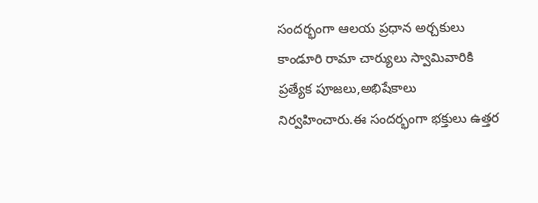సందర్భంగా ఆలయ ప్రధాన అర్చకులు కాండూరి రామా చార్యులు స్వామివారికి ప్రత్యేక పూజలు,అభిషేకాలు నిర్వహించారు.ఈ సందర్భంగా భక్తులు ఉత్తర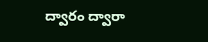ద్వారం ద్వారా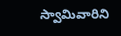స్వామివారిని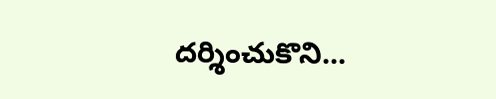దర్శించుకొని...